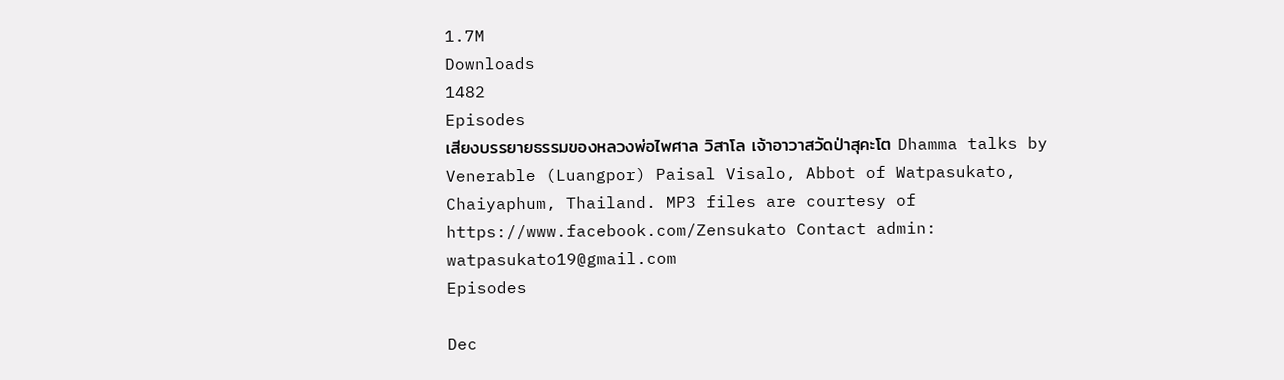1.7M
Downloads
1482
Episodes
เสียงบรรยายธรรมของหลวงพ่อไพศาล วิสาโล เจ้าอาวาสวัดป่าสุคะโต Dhamma talks by Venerable (Luangpor) Paisal Visalo, Abbot of Watpasukato, Chaiyaphum, Thailand. MP3 files are courtesy of https://www.facebook.com/Zensukato Contact admin: watpasukato19@gmail.com
Episodes

Dec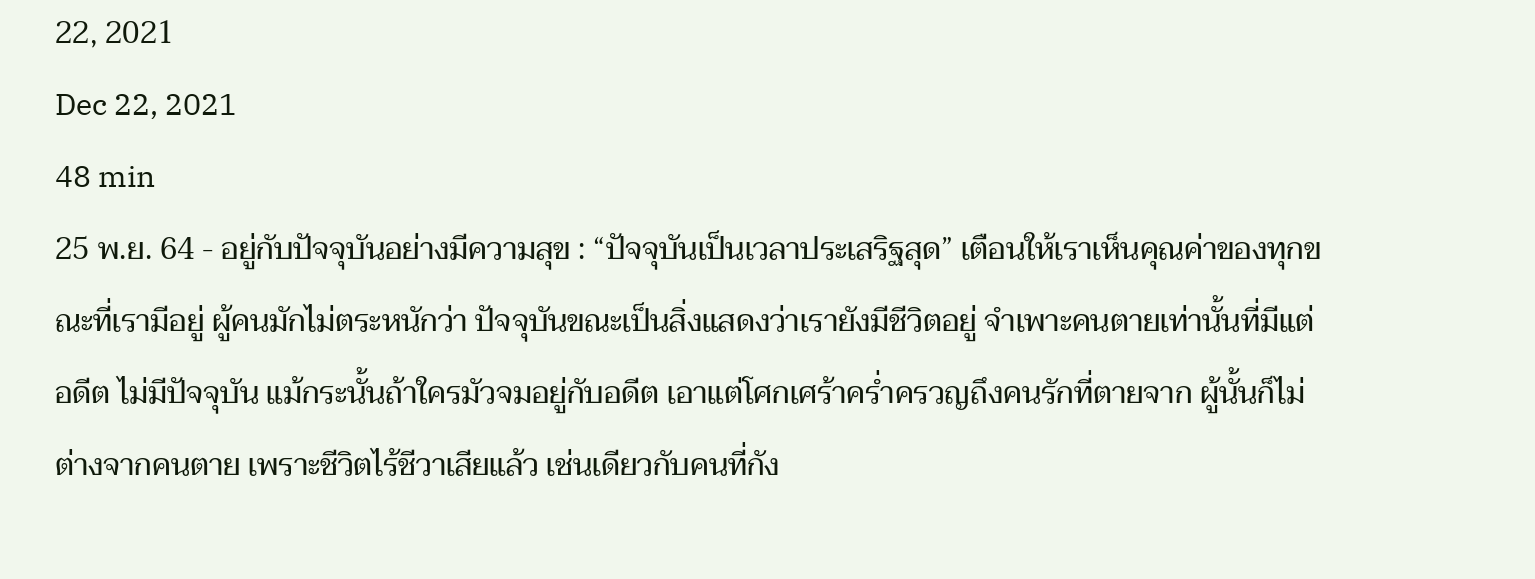22, 2021
Dec 22, 2021
48 min
25 พ.ย. 64 - อยู่กับปัจจุบันอย่างมีความสุข : “ปัจจุบันเป็นเวลาประเสริฐสุด” เตือนให้เราเห็นคุณค่าของทุกขณะที่เรามีอยู่ ผู้คนมักไม่ตระหนักว่า ปัจจุบันขณะเป็นสิ่งแสดงว่าเรายังมีชีวิตอยู่ จำเพาะคนตายเท่านั้นที่มีแต่อดีต ไม่มีปัจจุบัน แม้กระนั้นถ้าใครมัวจมอยู่กับอดีต เอาแต่โศกเศร้าคร่ำครวญถึงคนรักที่ตายจาก ผู้นั้นก็ไม่ต่างจากคนตาย เพราะชีวิตไร้ชีวาเสียแล้ว เช่นเดียวกับคนที่กัง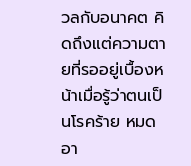วลกับอนาคต คิดถึงแต่ความตายที่รออยู่เบื้องหน้าเมื่อรู้ว่าตนเป็นโรคร้าย หมดอา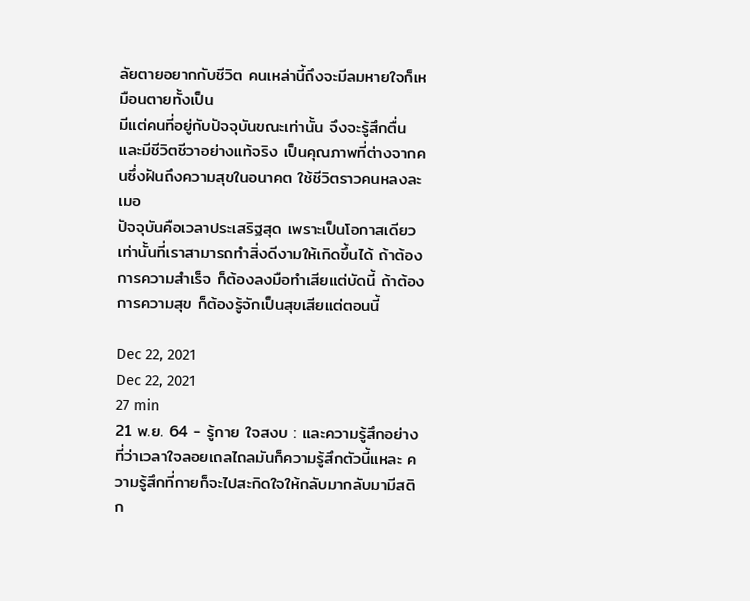ลัยตายอยากกับชีวิต คนเหล่านี้ถึงจะมีลมหายใจก็เหมือนตายทั้งเป็น
มีแต่คนที่อยู่กับปัจจุบันขณะเท่านั้น จึงจะรู้สึกตื่นและมีชีวิตชีวาอย่างแท้จริง เป็นคุณภาพที่ต่างจากคนซึ่งฝันถึงความสุขในอนาคต ใช้ชีวิตราวคนหลงละเมอ
ปัจจุบันคือเวลาประเสริฐสุด เพราะเป็นโอกาสเดียวเท่านั้นที่เราสามารถทำสิ่งดีงามให้เกิดขึ้นได้ ถ้าต้องการความสำเร็จ ก็ต้องลงมือทำเสียแต่บัดนี้ ถ้าต้องการความสุข ก็ต้องรู้จักเป็นสุขเสียแต่ตอนนี้

Dec 22, 2021
Dec 22, 2021
27 min
21 พ.ย. 64 - รู้กาย ใจสงบ : และความรู้สึกอย่างที่ว่าเวลาใจลอยเถลไถลมันก็ความรู้สึกตัวนี้แหละ ความรู้สึกที่กายก็จะไปสะกิดใจให้กลับมากลับมามีสติ ก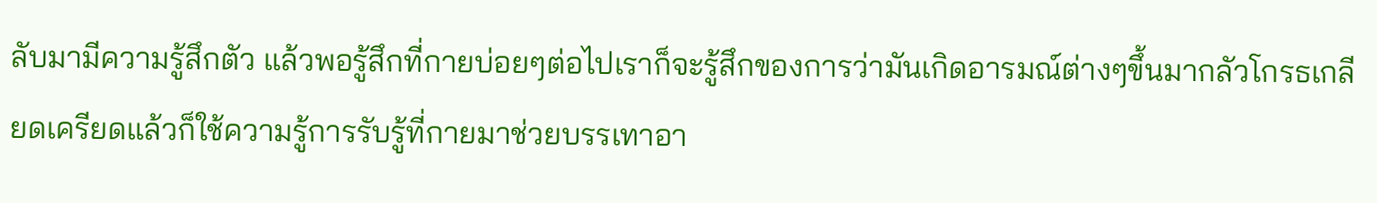ลับมามีความรู้สึกตัว แล้วพอรู้สึกที่กายบ่อยๆต่อไปเราก็จะรู้สึกของการว่ามันเกิดอารมณ์ต่างๆขึ้นมากลัวโกรธเกลียดเครียดแล้วก็ใช้ความรู้การรับรู้ที่กายมาช่วยบรรเทาอา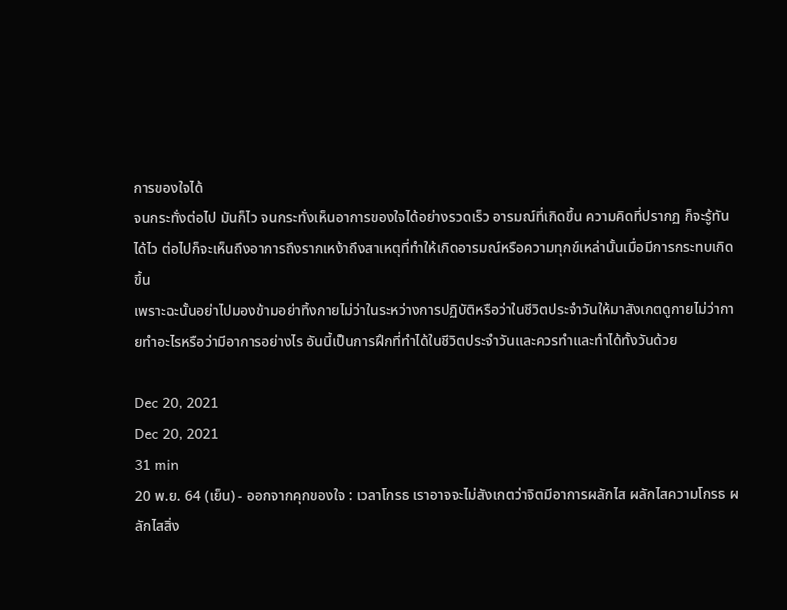การของใจได้
จนกระทั่งต่อไป มันก็ไว จนกระทั่งเห็นอาการของใจได้อย่างรวดเร็ว อารมณ์ที่เกิดขึ้น ความคิดที่ปรากฏ ก็จะรู้ทันได้ไว ต่อไปก็จะเห็นถึงอาการถึงรากเหง้าถึงสาเหตุที่ทำให้เกิดอารมณ์หรือความทุกข์เหล่านั้นเมื่อมีการกระทบเกิดขึ้น
เพราะฉะนั้นอย่าไปมองข้ามอย่าทิ้งกายไม่ว่าในระหว่างการปฏิบัติหรือว่าในชีวิตประจำวันให้มาสังเกตดูกายไม่ว่ากายทำอะไรหรือว่ามีอาการอย่างไร อันนี้เป็นการฝึกที่ทำได้ในชีวิตประจำวันและควรทำและทำได้ทั้งวันด้วย

Dec 20, 2021
Dec 20, 2021
31 min
20 พ.ย. 64 (เย็น) - ออกจากคุกของใจ : เวลาโกรธ เราอาจจะไม่สังเกตว่าจิตมีอาการผลักไส ผลักไสความโกรธ ผลักไสสิ่ง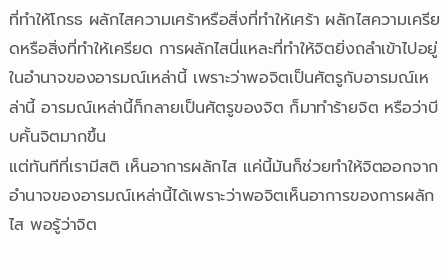ที่ทำให้โกรธ ผลักไสความเศร้าหรือสิ่งที่ทำให้เศร้า ผลักไสความเครียดหรือสิ่งที่ทำให้เครียด การผลักไสนี่แหละที่ทำให้จิตยิ่งถลำเข้าไปอยู่ในอำนาจของอารมณ์เหล่านี้ เพราะว่าพอจิตเป็นศัตรูกับอารมณ์เหล่านี้ อารมณ์เหล่านี้ก็กลายเป็นศัตรูของจิต ก็มาทำร้ายจิต หรือว่าบีบคั้นจิตมากขึ้น
แต่ทันทีที่เรามีสติ เห็นอาการผลักไส แค่นี้มันก็ช่วยทำให้จิตออกจากอำนาจของอารมณ์เหล่านี้ได้เพราะว่าพอจิตเห็นอาการของการผลักไส พอรู้ว่าจิต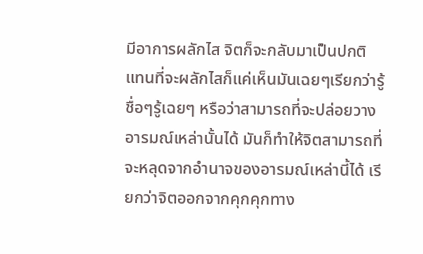มีอาการผลักไส จิตก็จะกลับมาเป็นปกติ แทนที่จะผลักไสก็แค่เห็นมันเฉยๆเรียกว่ารู้ชื่อๆรู้เฉยๆ หรือว่าสามารถที่จะปล่อยวางอารมณ์เหล่านั้นได้ มันก็ทำให้จิตสามารถที่จะหลุดจากอำนาจของอารมณ์เหล่านี้ได้ เรียกว่าจิตออกจากคุกคุกทาง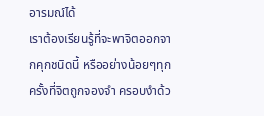อารมณ์ได้
เราต้องเรียนรู้ที่จะพาจิตออกจากคุกชนิดนี้ หรืออย่างน้อยๆทุกครั้งที่จิตถูกจองจำ ครอบงำด้ว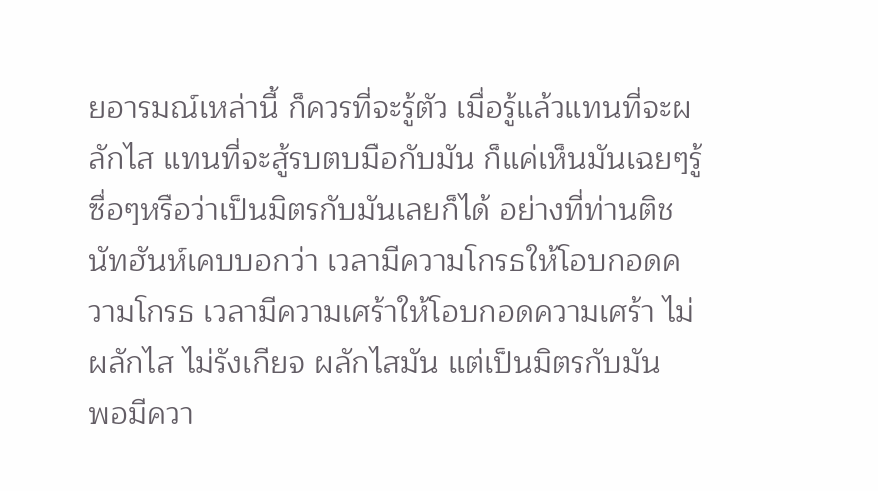ยอารมณ์เหล่านี้ ก็ควรที่จะรู้ตัว เมื่อรู้แล้วแทนที่จะผลักไส แทนที่จะสู้รบตบมือกับมัน ก็แค่เห็นมันเฉยๆรู้ซื่อๆหรือว่าเป็นมิตรกับมันเลยก็ได้ อย่างที่ท่านติชนัทฮันห์เคบบอกว่า เวลามีความโกรธให้โอบกอดความโกรธ เวลามีความเศร้าให้โอบกอดความเศร้า ไม่ผลักไส ไม่รังเกียจ ผลักไสมัน แต่เป็นมิตรกับมัน
พอมีควา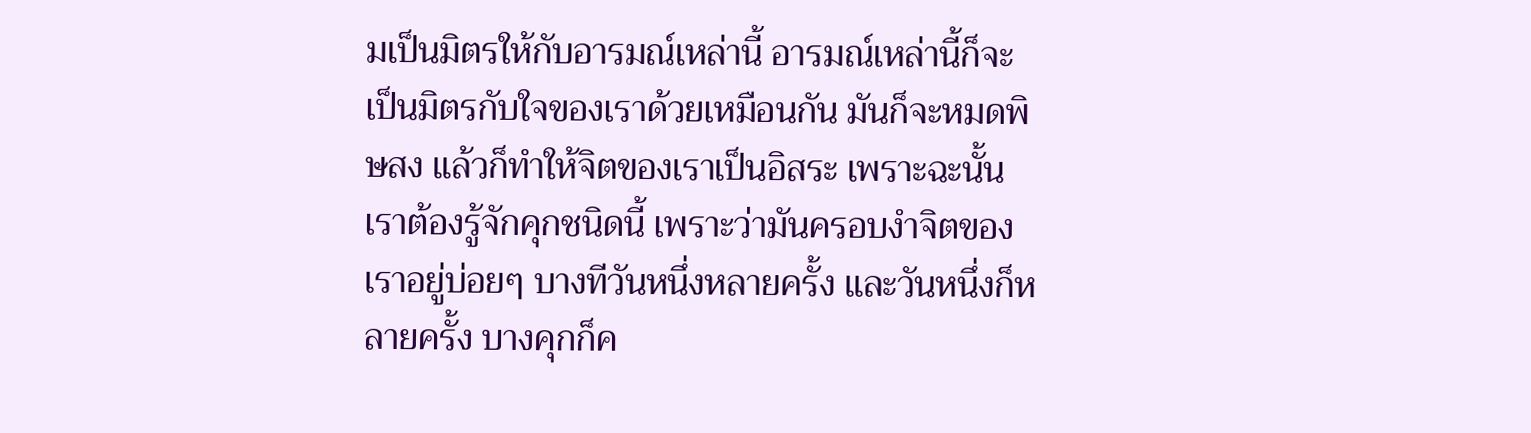มเป็นมิตรให้กับอารมณ์เหล่านี้ อารมณ์เหล่านี้ก็จะเป็นมิตรกับใจของเราด้วยเหมือนกัน มันก็จะหมดพิษสง แล้วก็ทำให้จิตของเราเป็นอิสระ เพราะฉะนั้นเราต้องรู้จักคุกชนิดนี้ เพราะว่ามันครอบงำจิตของเราอยู่บ่อยๆ บางทีวันหนึ่งหลายครั้ง และวันหนึ่งก็หลายครั้ง บางคุกก็ค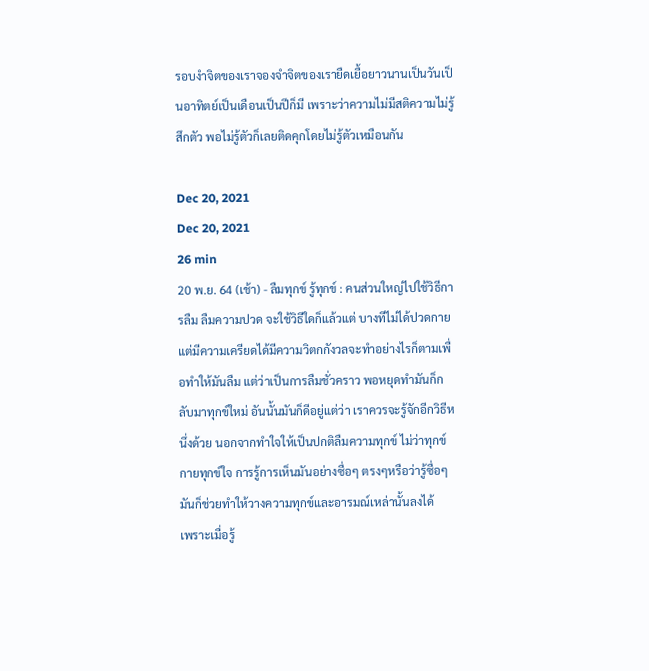รอบงำจิตของเราจองจำจิตของเรายืดเยื้อยาวนานเป็นวันเป็นอาทิตย์เป็นเดือนเป็นปีก็มี เพราะว่าความไม่มีสติความไม่รู้สึกตัว พอไม่รู้ตัวก็เลยติดคุกโดยไม่รู้ตัวเหมือนกัน

Dec 20, 2021
Dec 20, 2021
26 min
20 พ.ย. 64 (เช้า) - ลืมทุกข์ รู้ทุกข์ : คนส่วนใหญ่ไปใช้วิธีการลืม ลืมความปวด จะใช้วิธีใดก็แล้วแต่ บางทีไม่ได้ปวดกายแต่มีความเครียดได้มีความวิตกกังวลจะทำอย่างไรก็ตามเพื่อทำให้มันลืม แต่ว่าเป็นการลืมชั่วคราว พอหยุดทำมันก็กลับมาทุกข์ใหม่ อันนั้นมันก็ดีอยู่แต่ว่า เราควรจะรู้จักอีกวิธีหนึ่งด้วย นอกจากทำใจให้เป็นปกติลืมความทุกข์ ไม่ว่าทุกข์กายทุกข์ใจ การรู้การเห็นมันอย่างซื่อๆ ตรงๆหรือว่ารู้ซื่อๆ มันก็ช่วยทำให้วางความทุกข์และอารมณ์เหล่านั้นลงได้
เพราะเมื่อรู้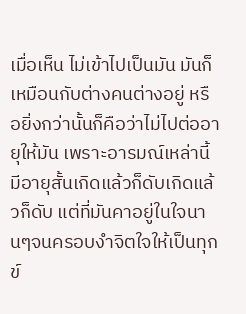เมื่อเห็น ไม่เข้าไปเป็นมัน มันก็เหมือนกับต่างคนต่างอยู่ หรือยิ่งกว่านั้นก็คือว่าไม่ไปต่ออายุให้มัน เพราะอารมณ์เหล่านี้มีอายุสั้นเกิดแล้วก็ดับเกิดแล้วก็ดับ แต่ที่มันคาอยู่ในใจนานๆจนครอบงำจิตใจให้เป็นทุกข์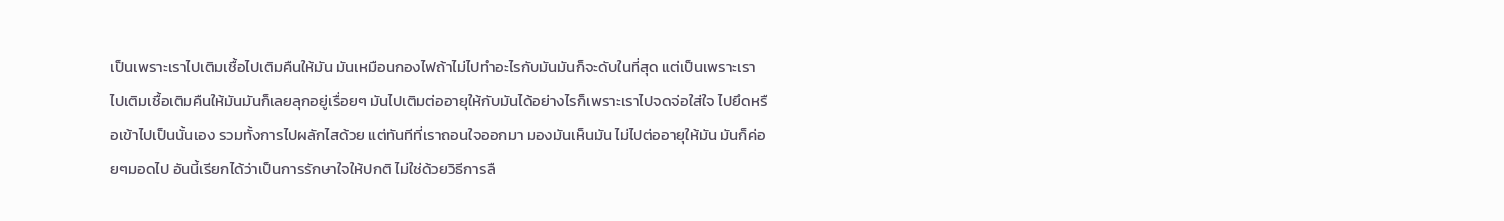เป็นเพราะเราไปเติมเชื้อไปเติมคืนให้มัน มันเหมือนกองไฟถ้าไม่ไปทำอะไรกับมันมันก็จะดับในที่สุด แต่เป็นเพราะเราไปเติมเชื้อเติมคืนให้มันมันก็เลยลุกอยู่เรื่อยๆ มันไปเติมต่ออายุให้กับมันได้อย่างไรก็เพราะเราไปจดจ่อใส่ใจ ไปยึดหรือเข้าไปเป็นนั้นเอง รวมทั้งการไปผลักไสด้วย แต่ทันทีที่เราถอนใจออกมา มองมันเห็นมัน ไม่ไปต่ออายุให้มัน มันก็ค่อยๆมอดไป อันนี้เรียกได้ว่าเป็นการรักษาใจให้ปกติ ไม่ใช่ด้วยวิธีการลื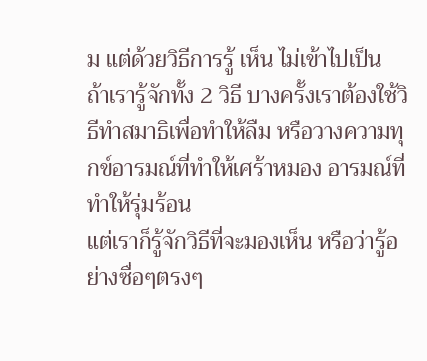ม แต่ด้วยวิธีการรู้ เห็น ไม่เข้าไปเป็น ถ้าเรารู้จักทั้ง 2 วิธี บางครั้งเราต้องใช้วิธีทำสมาธิเพื่อทำให้ลืม หรือวางความทุกข์อารมณ์ที่ทำให้เศร้าหมอง อารมณ์ที่ทำให้รุ่มร้อน
แต่เราก็รู้จักวิธีที่จะมองเห็น หรือว่ารู้อย่างซื่อๆตรงๆ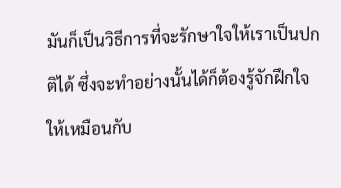มันก็เป็นวิธีการที่จะรักษาใจให้เราเป็นปกติได้ ซึ่งจะทำอย่างนั้นได้ก็ต้องรู้จักฝึกใจให้เหมือนกับ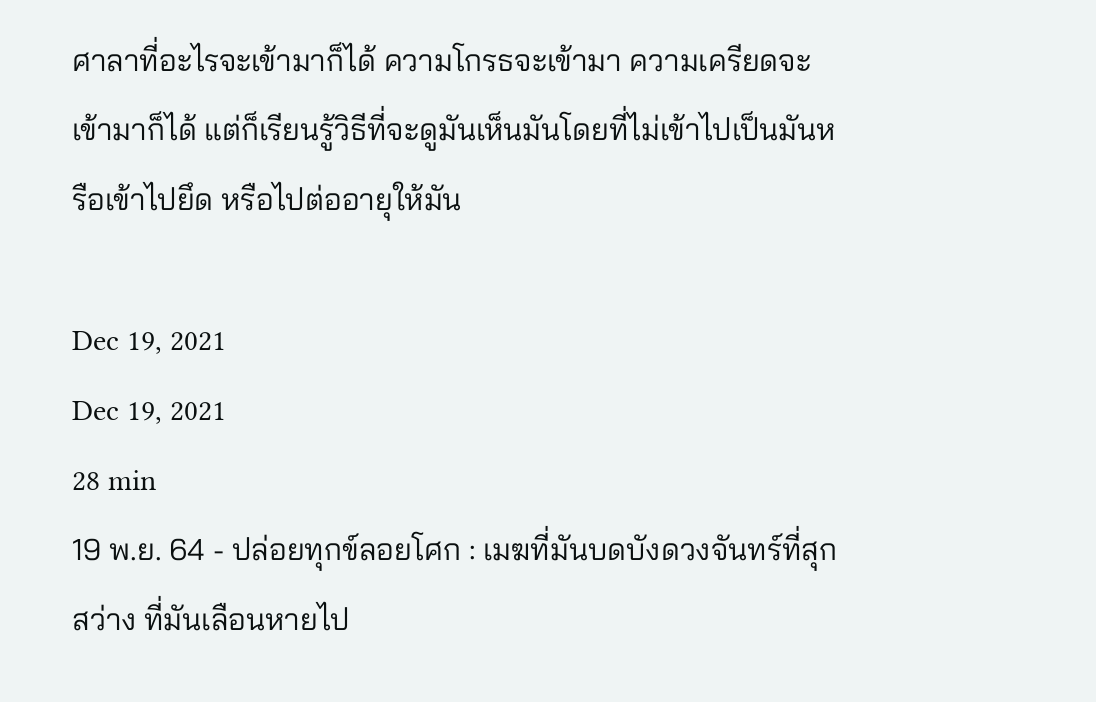ศาลาที่อะไรจะเข้ามาก็ได้ ความโกรธจะเข้ามา ความเครียดจะเข้ามาก็ได้ แต่ก็เรียนรู้วิธีที่จะดูมันเห็นมันโดยที่ไม่เข้าไปเป็นมันหรือเข้าไปยึด หรือไปต่ออายุให้มัน

Dec 19, 2021
Dec 19, 2021
28 min
19 พ.ย. 64 - ปล่อยทุกข์ลอยโศก : เมฆที่มันบดบังดวงจันทร์ที่สุกสว่าง ที่มันเลือนหายไป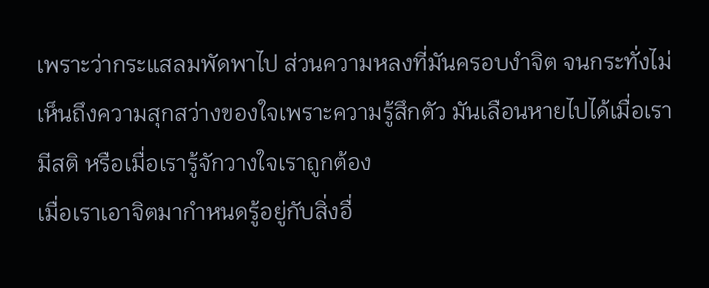เพราะว่ากระแสลมพัดพาไป ส่วนความหลงที่มันครอบงำจิต จนกระทั่งไม่เห็นถึงความสุกสว่างของใจเพราะความรู้สึกตัว มันเลือนหายไปได้เมื่อเรามีสติ หรือเมื่อเรารู้จักวางใจเราถูกต้อง
เมื่อเราเอาจิตมากำหนดรู้อยู่กับสิ่งอื่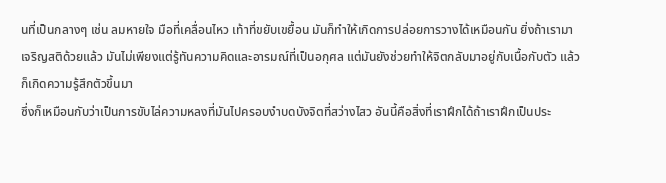นที่เป็นกลางๆ เช่น ลมหายใจ มือที่เคลื่อนไหว เท้าที่ขยับเขยื้อน มันก็ทำให้เกิดการปล่อยการวางได้เหมือนกัน ยิ่งถ้าเรามาเจริญสติด้วยแล้ว มันไม่เพียงแต่รู้ทันความคิดและอารมณ์ที่เป็นอกุศล แต่มันยังช่วยทำให้จิตกลับมาอยู่กับเนื้อกับตัว แล้วก็เกิดความรู้สึกตัวขึ้นมา
ซึ่งก็เหมือนกับว่าเป็นการขับไล่ความหลงที่มันไปครอบงำบดบังจิตที่สว่างไสว อันนี้คือสิ่งที่เราฝึกได้ถ้าเราฝึกเป็นประ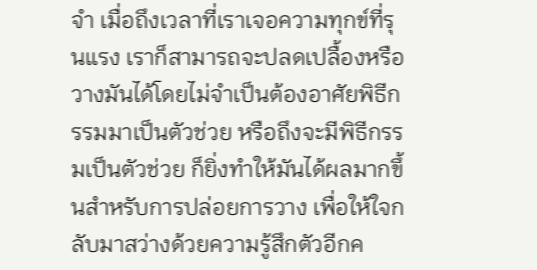จำ เมื่อถึงเวลาที่เราเจอความทุกข์ที่รุนแรง เราก็สามารถจะปลดเปลื้องหรือวางมันได้โดยไม่จำเป็นต้องอาศัยพิธีกรรมมาเป็นตัวช่วย หรือถึงจะมีพิธีกรรมเป็นตัวช่วย ก็ยิ่งทำให้มันได้ผลมากขึ้นสำหรับการปล่อยการวาง เพื่อให้ใจกลับมาสว่างด้วยความรู้สึกตัวอีกค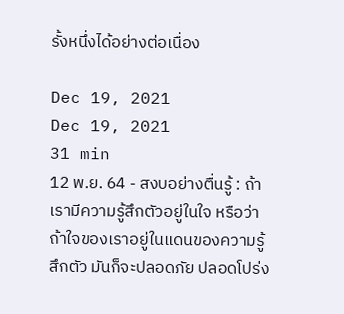รั้งหนึ่งได้อย่างต่อเนื่อง

Dec 19, 2021
Dec 19, 2021
31 min
12 พ.ย. 64 - สงบอย่างตื่นรู้ : ถ้าเรามีความรู้สึกตัวอยู่ในใจ หรือว่าถ้าใจของเราอยู่ในแดนของความรู้สึกตัว มันก็จะปลอดภัย ปลอดโปร่ง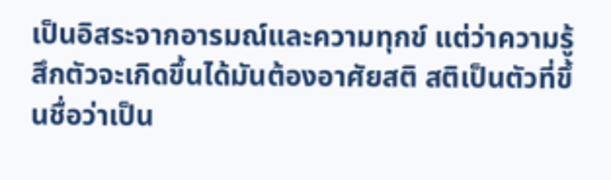เป็นอิสระจากอารมณ์และความทุกข์ แต่ว่าความรู้สึกตัวจะเกิดขึ้นได้มันต้องอาศัยสติ สติเป็นตัวที่ขึ้นชื่อว่าเป็น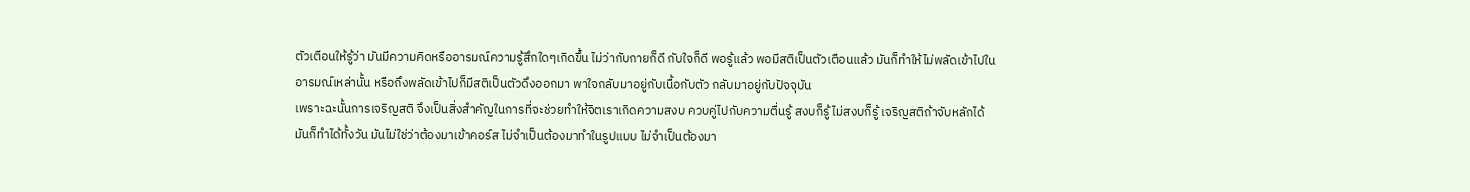ตัวเตือนให้รู้ว่า มันมีความคิดหรืออารมณ์ความรู้สึกใดๆเกิดขึ้น ไม่ว่ากับกายก็ดี กับใจก็ดี พอรู้แล้ว พอมีสติเป็นตัวเตือนแล้ว มันก็ทำให้ไม่พลัดเข้าไปในอารมณ์เหล่านั้น หรือถึงพลัดเข้าไปก็มีสติเป็นตัวดึงออกมา พาใจกลับมาอยู่กับเนื้อกับตัว กลับมาอยู่กับปัจจุบัน
เพราะฉะนั้นการเจริญสติ จึงเป็นสิ่งสำคัญในการที่จะช่วยทำให้จิตเราเกิดความสงบ ควบคู่ไปกับความตื่นรู้ สงบก็รู้ ไม่สงบก็รู้ เจริญสติถ้าจับหลักได้ มันก็ทำได้ทั้งวัน มันไม่ใช่ว่าต้องมาเข้าคอร์ส ไม่จำเป็นต้องมาทำในรูปแบบ ไม่จำเป็นต้องมา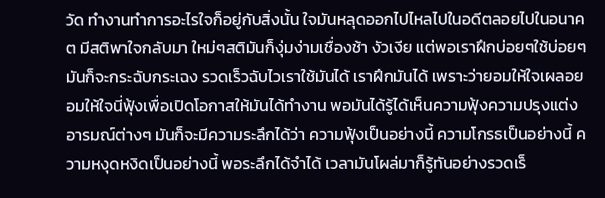วัด ทำงานทำการอะไรใจก็อยู่กับสิ่งนั้น ใจมันหลุดออกไปไหลไปในอดีตลอยไปในอนาคต มีสติพาใจกลับมา ใหม่ๆสติมันก็งุ่มง่ามเชื่องช้า งัวเงีย แต่พอเราฝึกบ่อยๆใช้บ่อยๆมันก็จะกระฉับกระเฉง รวดเร็วฉับไวเราใช้มันได้ เราฝึกมันได้ เพราะว่ายอมให้ใจเผลอยอมให้ใจนี่ฟุ้งเพื่อเปิดโอกาสให้มันได้ทำงาน พอมันได้รู้ได้เห็นความฟุ้งความปรุงแต่งอารมณ์ต่างๆ มันก็จะมีความระลึกได้ว่า ความฟุ้งเป็นอย่างนี้ ความโกรธเป็นอย่างนี้ ความหงุดหงิดเป็นอย่างนี้ พอระลึกได้จำได้ เวลามันโผล่มาก็รู้ทันอย่างรวดเร็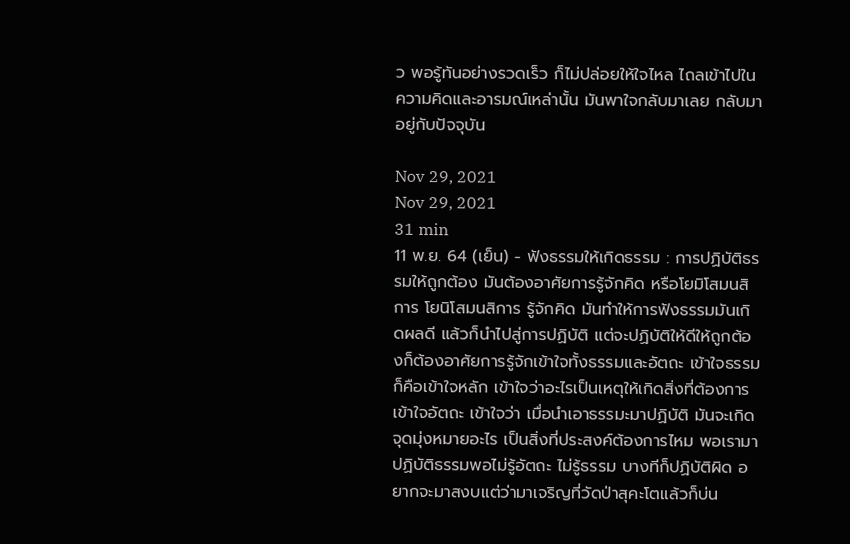ว พอรู้ทันอย่างรวดเร็ว ก็ไม่ปล่อยให้ใจไหล ไถลเข้าไปในความคิดและอารมณ์เหล่านั้น มันพาใจกลับมาเลย กลับมาอยู่กับปัจจุบัน

Nov 29, 2021
Nov 29, 2021
31 min
11 พ.ย. 64 (เย็น) - ฟังธรรมให้เกิดธรรม : การปฏิบัติธรรมให้ถูกต้อง มันต้องอาศัยการรู้จักคิด หรือโยมิโสมนสิการ โยนิโสมนสิการ รู้จักคิด มันทําให้การฟังธรรมมันเกิดผลดี แล้วก็นำไปสู่การปฏิบัติ แต่จะปฏิบัติให้ดีให้ถูกต้องก็ต้องอาศัยการรู้จักเข้าใจทั้งธรรมและอัตถะ เข้าใจธรรมก็คือเข้าใจหลัก เข้าใจว่าอะไรเป็นเหตุให้เกิดสิ่งที่ต้องการ เข้าใจอัตถะ เข้าใจว่า เมื่อนำเอาธรรมะมาปฏิบัติ มันจะเกิดจุดมุ่งหมายอะไร เป็นสิ่งที่ประสงค์ต้องการไหม พอเรามาปฏิบัติธรรมพอไม่รู้อัตถะ ไม่รู้ธรรม บางทีก็ปฏิบัติผิด อยากจะมาสงบแต่ว่ามาเจริญที่วัดป่าสุคะโตแล้วก็บ่น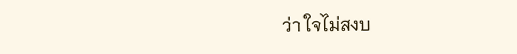ว่า ใจไม่สงบ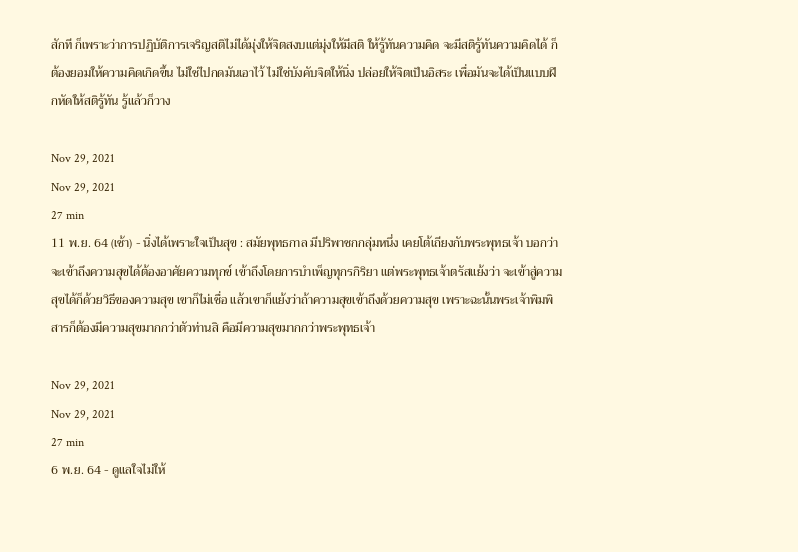สักที ก็เพราะว่าการปฏิบัติการเจริญสติไม่ได้มุ่งให้จิตสงบแต่มุ่งให้มีสติ ให้รู้ทันความคิด จะมีสติรู้ทันความคิดได้ ก็ต้องยอมให้ความคิดเกิดขึ้น ไม่ใช่ไปกดมันเอาไว้ ไม่ใช่บังคับจิตให้นิ่ง ปล่อยให้จิตเป็นอิสระ เพื่อมันจะได้เป็นแบบฝึกหัดให้สติรู้ทัน รู้แล้วก็วาง

Nov 29, 2021
Nov 29, 2021
27 min
11 พ.ย. 64 (เช้า) - นิ่งได้เพราะใจเป็นสุข : สมัยพุทธกาล มีปริพาชกกลุ่มหนึ่ง เคยโต้เถียงกับพระพุทธเจ้า บอกว่าจะเข้าถึงความสุขได้ต้องอาศัยความทุกข์ เข้าถึงโดยการบำเพ็ญทุกรกิริยา แต่พระพุทธเจ้าตรัสแย้งว่า จะเข้าสู่ความสุขได้ก็ด้วยวิธีของความสุข เขาก็ไม่เชื่อ แล้วเขาก็แย้งว่าถ้าความสุขเข้าถึงด้วยความสุข เพราะฉะนั้นพระเจ้าพิมพิสารก็ต้องมีความสุขมากกว่าตัวท่านสิ คือมีความสุขมากกว่าพระพุทธเจ้า

Nov 29, 2021
Nov 29, 2021
27 min
6 พ.ย. 64 - ดูแลใจไม่ให้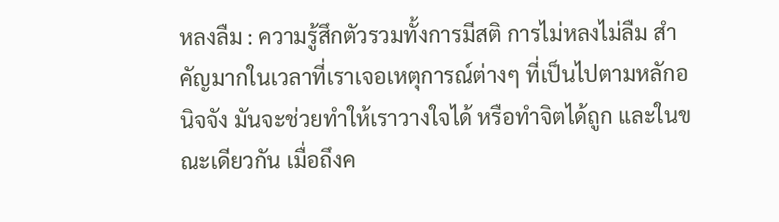หลงลืม : ความรู้สึกตัวรวมทั้งการมีสติ การไม่หลงไม่ลืม สำคัญมากในเวลาที่เราเจอเหตุการณ์ต่างๆ ที่เป็นไปตามหลักอนิจจัง มันจะช่วยทำให้เราวางใจได้ หรือทำจิตได้ถูก และในขณะเดียวกัน เมื่อถึงค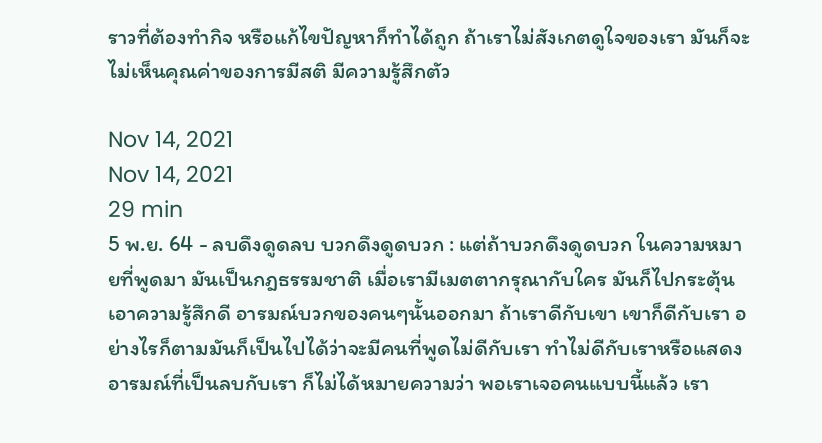ราวที่ต้องทำกิจ หรือแก้ไขปัญหาก็ทำได้ถูก ถ้าเราไม่สังเกตดูใจของเรา มันก็จะไม่เห็นคุณค่าของการมีสติ มีความรู้สึกตัว

Nov 14, 2021
Nov 14, 2021
29 min
5 พ.ย. 64 - ลบดึงดูดลบ บวกดึงดูดบวก : แต่ถ้าบวกดึงดูดบวก ในความหมายที่พูดมา มันเป็นกฎธรรมชาติ เมื่อเรามีเมตตากรุณากับใคร มันก็ไปกระตุ้นเอาความรู้สึกดี อารมณ์บวกของคนๆนั้นออกมา ถ้าเราดีกับเขา เขาก็ดีกับเรา อย่างไรก็ตามมันก็เป็นไปได้ว่าจะมีคนที่พูดไม่ดีกับเรา ทำไม่ดีกับเราหรือแสดงอารมณ์ที่เป็นลบกับเรา ก็ไม่ได้หมายความว่า พอเราเจอคนแบบนี้แล้ว เรา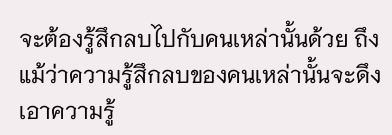จะต้องรู้สึกลบไปกับคนเหล่านั้นด้วย ถึงแม้ว่าความรู้สึกลบของคนเหล่านั้นจะดึงเอาความรู้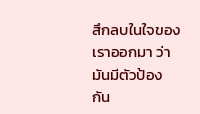สึกลบในใจของเราออกมา ว่ามันมีตัวป้องกัน